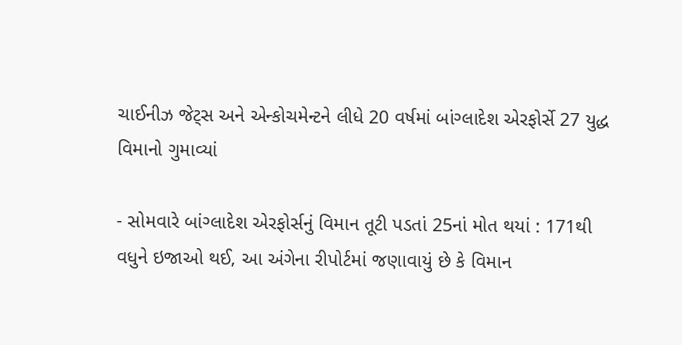ચાઈનીઝ જેટ્સ અને એન્કોચમેન્ટને લીધે 20 વર્ષમાં બાંગ્લાદેશ એરફોર્સે 27 યુદ્ધ વિમાનો ગુમાવ્યાં

- સોમવારે બાંગ્લાદેશ એરફોર્સનું વિમાન તૂટી પડતાં 25નાં મોત થયાં : 171થી વધુને ઇજાઓ થઈ, આ અંગેના રીપોર્ટમાં જણાવાયું છે કે વિમાન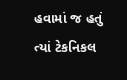હવામાં જ હતું ત્યાં ટેકનિકલ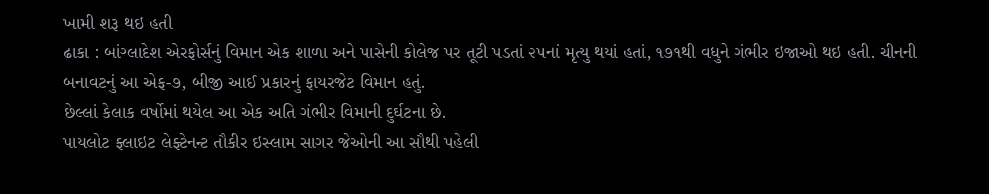ખામી શરૂ થઇ હતી
ઢાકા : બાંગ્લાદેશ એરફોર્સનું વિમાન એક શાળા અને પાસેની કોલેજ પર તૂટી પડતાં ૨૫નાં મૃત્યુ થયાં હતાં, ૧૭૧થી વધુને ગંભીર ઇજાઓ થઇ હતી. ચીનની બનાવટનું આ એફ-૭, બીજી આઈ પ્રકારનું ફાયરજેટ વિમાન હતું.
છેલ્લાં કેલાક વર્ષોમાં થયેલ આ એક અતિ ગંભીર વિમાની દુર્ઘટના છે.
પાયલોટ ફ્લાઇટ લેફ્ટેનન્ટ તૌકીર ઇસ્લામ સાગર જેઓની આ સૌથી પહેલી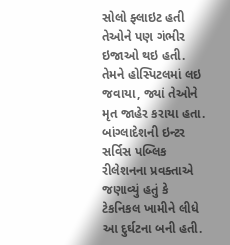સોલો ફ્લાઇટ હતી તેઓને પણ ગંભીર ઇજાઓ થઇ હતી. તેમને હોસ્પિટલમાં લઇ જવાયા, જ્યાં તેઓને મૃત જાહેર કરાયા હતા.
બાંગ્લાદેશની ઇન્ટર સર્વિસ પબ્લિક રીલેશનના પ્રવક્તાએ જણાવ્યું હતું કે ટેકનિકલ ખામીને લીધે આ દુર્ઘટના બની હતી.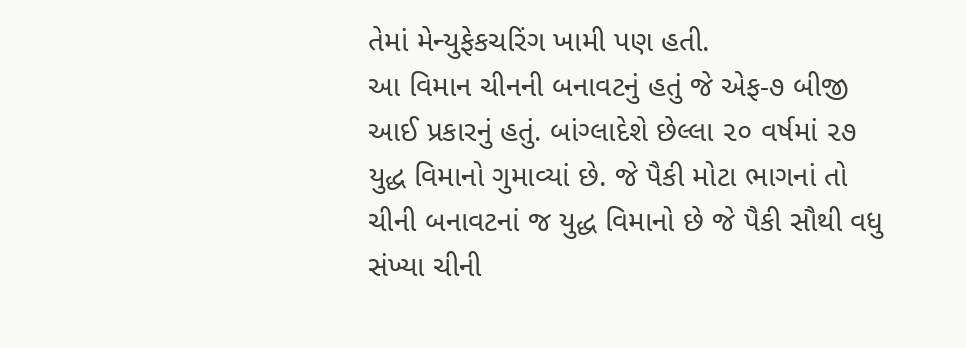તેમાં મેન્યુફેકચરિંગ ખામી પણ હતી.
આ વિમાન ચીનની બનાવટનું હતું જે એફ-૭ બીજી આઈ પ્રકારનું હતું. બાંગ્લાદેશે છેલ્લા ૨૦ વર્ષમાં ૨૭ યુદ્ધ વિમાનો ગુમાવ્યાં છે. જે પૈકી મોટા ભાગનાં તો ચીની બનાવટનાં જ યુદ્ધ વિમાનો છે જે પૈકી સૌથી વધુ સંખ્યા ચીની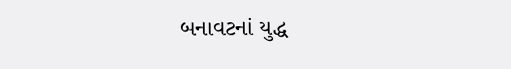બનાવટનાં યુદ્ધ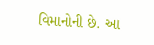વિમાનોની છે. આ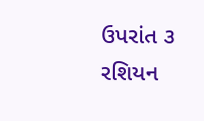ઉપરાંત ૩ રશિયન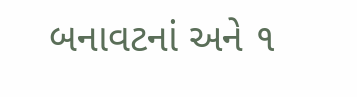બનાવટનાં અને ૧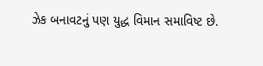ઝેક બનાવટનું પણ યુદ્ધ વિમાન સમાવિષ્ટ છે.